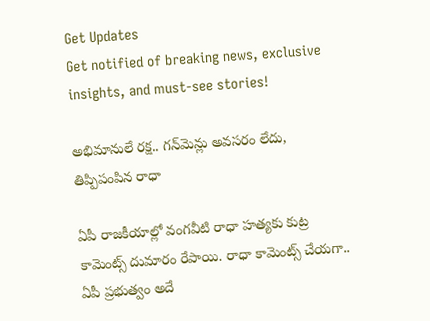Get Updates
Get notified of breaking news, exclusive insights, and must-see stories!

అభిమానులే రక్ష.. గన్‌మెన్లు అవసరం లేదు, తిప్పిపంపిన రాధా

ఏపీ రాజకీయాల్లో వంగవీటి రాధా హత్యకు కుట్ర కామెంట్స్ దుమారం రేపాయి. రాధా కామెంట్స్ చేయగా.. ఏపీ ప్రభుత్వం అదే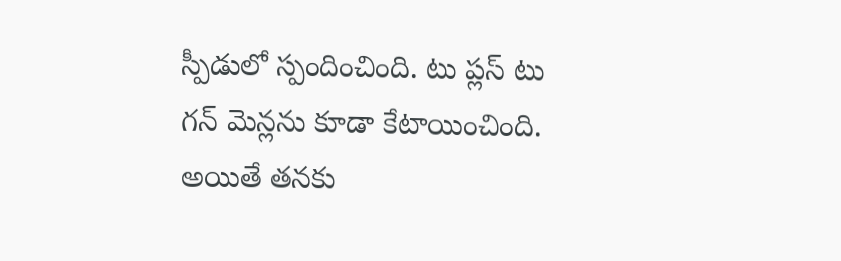స్పీడులో స్పందించింది. టు ప్లస్ టు గన్ మెన్లను కూడా కేటాయించింది. అయితే తనకు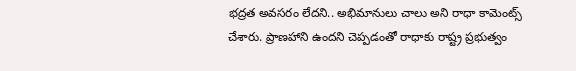భద్రత అవసరం లేదని.. అభిమానులు చాలు అని రాధా కామెంట్స్ చేశారు. ప్రాణహాని ఉందని చెప్పడంతో రాధాకు రాష్ట్ర ప్రభుత్వం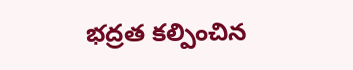భద్రత కల్పించిన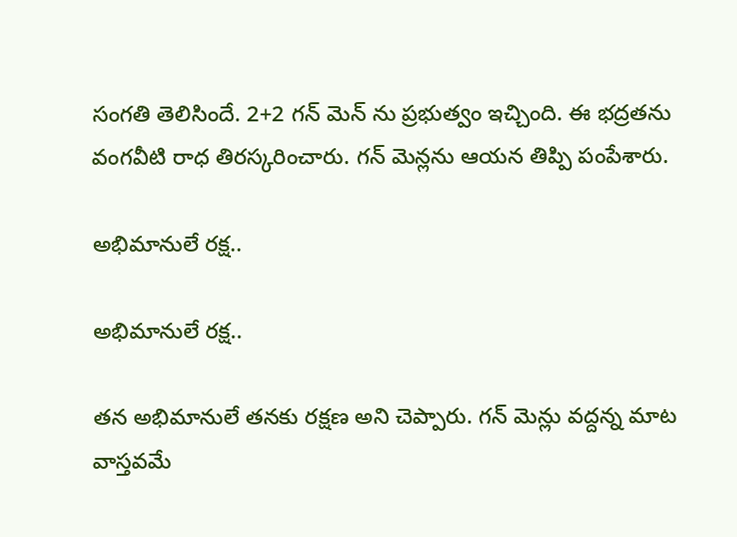సంగతి తెలిసిందే. 2+2 గన్ మెన్ ను ప్రభుత్వం ఇచ్చింది. ఈ భద్రతను వంగవీటి రాధ తిరస్కరించారు. గన్ మెన్లను ఆయన తిప్పి పంపేశారు.

అభిమానులే రక్ష..

అభిమానులే రక్ష..

తన అభిమానులే తనకు రక్షణ అని చెప్పారు. గన్ మెన్లు వద్దన్న మాట వాస్తవమే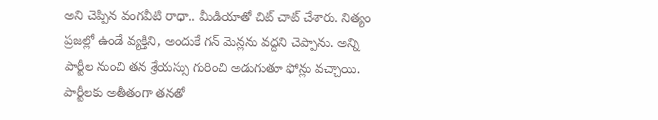అని చెప్పిన వంగవీటి రాధా.. మీడియాతో చిట్ చాట్ చేశారు. నిత్యం ప్రజల్లో ఉండే వ్యక్తిని, అందుకే గన్ మెన్లను వద్దని చెప్పాను. అన్ని పార్టీల నుంచి తన శ్రేయస్సు గురించి అడుగుతూ ఫోన్లు వచ్చాయి. పార్టీలకు అతీతంగా తనతో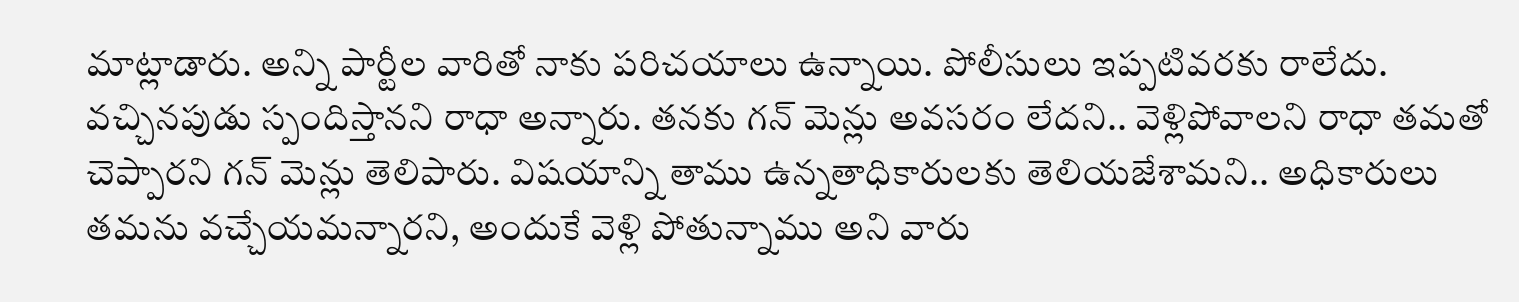మాట్లాడారు. అన్ని పార్టీల వారితో నాకు పరిచయాలు ఉన్నాయి. పోలీసులు ఇప్పటివరకు రాలేదు. వచ్చినపుడు స్పందిస్తానని రాధా అన్నారు. తనకు గన్ మెన్లు అవసరం లేదని.. వెళ్లిపోవాలని రాధా తమతో చెప్పారని గన్ మెన్లు తెలిపారు. విషయాన్ని తాము ఉన్నతాధికారులకు తెలియజేశామని.. అధికారులు తమను వచ్చేయమన్నారని, అందుకే వెళ్లి పోతున్నాము అని వారు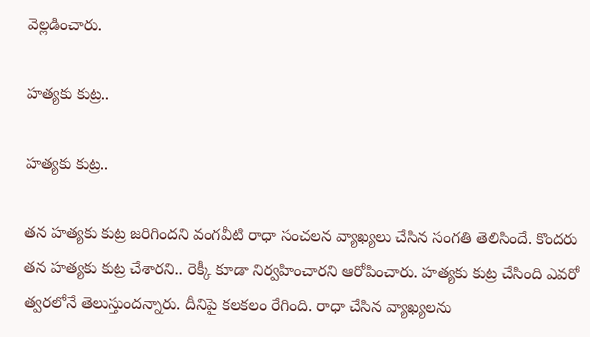వెల్లడించారు.

హత్యకు కుట్ర..

హత్యకు కుట్ర..

తన హత్యకు కుట్ర జరిగిందని వంగవీటి రాధా సంచలన వ్యాఖ్యలు చేసిన సంగతి తెలిసిందే. కొందరు తన హత్యకు కుట్ర చేశారని.. రెక్కీ కూడా నిర్వహించారని ఆరోపించారు. హత్యకు కుట్ర చేసింది ఎవరో త్వరలోనే తెలుస్తుందన్నారు. దీనిపై కలకలం రేగింది. రాధా చేసిన వ్యాఖ్యలను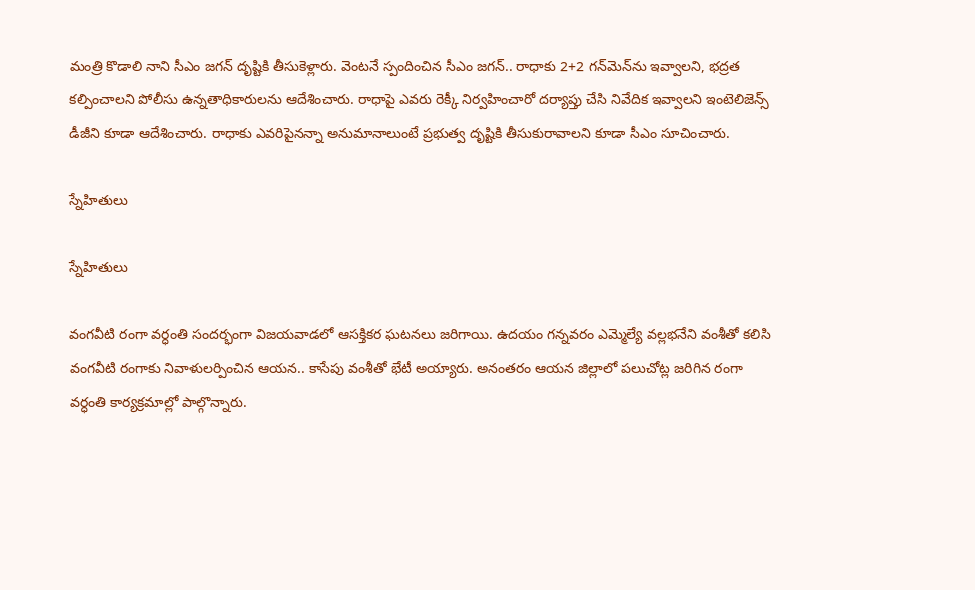మంత్రి కొడాలి నాని సీఎం జగన్‌ దృష్టికి తీసుకెళ్లారు. వెంటనే స్పందించిన సీఎం జగన్‌.. రాధాకు 2+2 గన్‌మెన్‌ను ఇవ్వాలని, భద్రత కల్పించాలని పోలీసు ఉన్నతాధికారులను ఆదేశించారు. రాధాపై ఎవరు రెక్కీ నిర్వహించారో దర్యాప్తు చేసి నివేదిక ఇవ్వాలని ఇంటెలిజెన్స్‌ డీజీని కూడా ఆదేశించారు. రాధాకు ఎవరిపైనన్నా అనుమానాలుంటే ప్రభుత్వ దృష్టికి తీసుకురావాలని కూడా సీఎం సూచించారు.

స్నేహితులు

స్నేహితులు

వంగవీటి రంగా వర్ధంతి సందర్భంగా విజయవాడలో ఆసక్తికర ఘటనలు జరిగాయి. ఉదయం గన్నవరం ఎమ్మెల్యే వల్లభనేని వంశీతో కలిసి వంగవీటి రంగాకు నివాళులర్పించిన ఆయన.. కాసేపు వంశీతో భేటీ అయ్యారు. అనంతరం ఆయన జిల్లాలో పలుచోట్ల జరిగిన రంగా వర్ధంతి కార్యక్రమాల్లో పాల్గొన్నారు.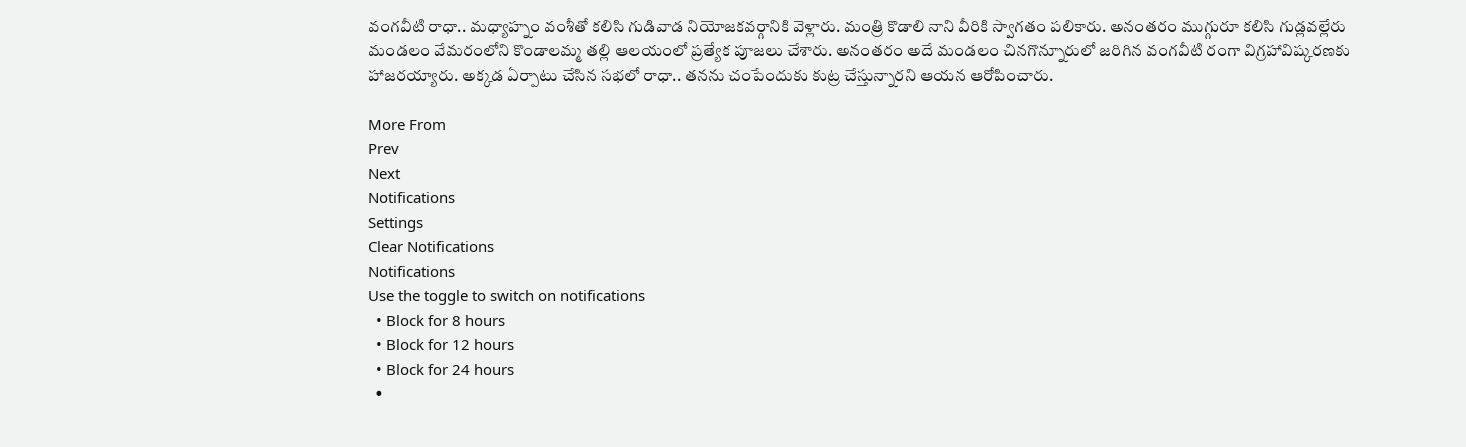వంగవీటి రాధా.. మధ్యాహ్నం వంశీతో కలిసి గుడివాడ నియోజకవర్గానికి వెళ్లారు. మంత్రి కొడాలి నాని వీరికి స్వాగతం పలికారు. అనంతరం ముగ్గురూ కలిసి గుడ్లవల్లేరు మండలం వేమరంలోని కొండాలమ్మ తల్లి ఆలయంలో ప్రత్యేక పూజలు చేశారు. అనంతరం అదే మండలం చినగొన్నూరులో జరిగిన వంగవీటి రంగా విగ్రహావిష్కరణకు హాజరయ్యారు. అక్కడ ఏర్పాటు చేసిన సభలో రాధా.. తనను చంపేందుకు కుట్ర చేస్తున్నారని ఆయన ఆరోపించారు.

More From
Prev
Next
Notifications
Settings
Clear Notifications
Notifications
Use the toggle to switch on notifications
  • Block for 8 hours
  • Block for 12 hours
  • Block for 24 hours
  •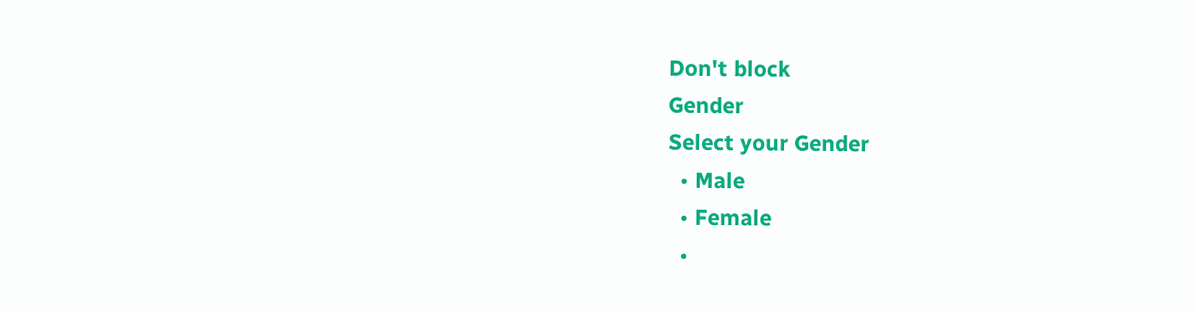Don't block
Gender
Select your Gender
  • Male
  • Female
  •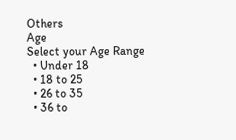Others
Age
Select your Age Range
  • Under 18
  • 18 to 25
  • 26 to 35
  • 36 to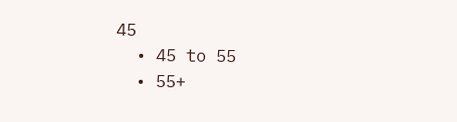45
  • 45 to 55
  • 55+